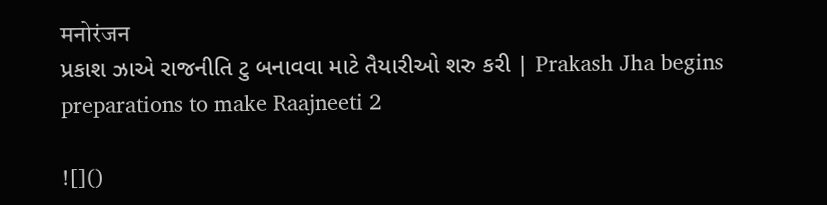मनोरंजन
પ્રકાશ ઝાએ રાજનીતિ ટુ બનાવવા માટે તૈયારીઓ શરુ કરી | Prakash Jha begins preparations to make Raajneeti 2

![]()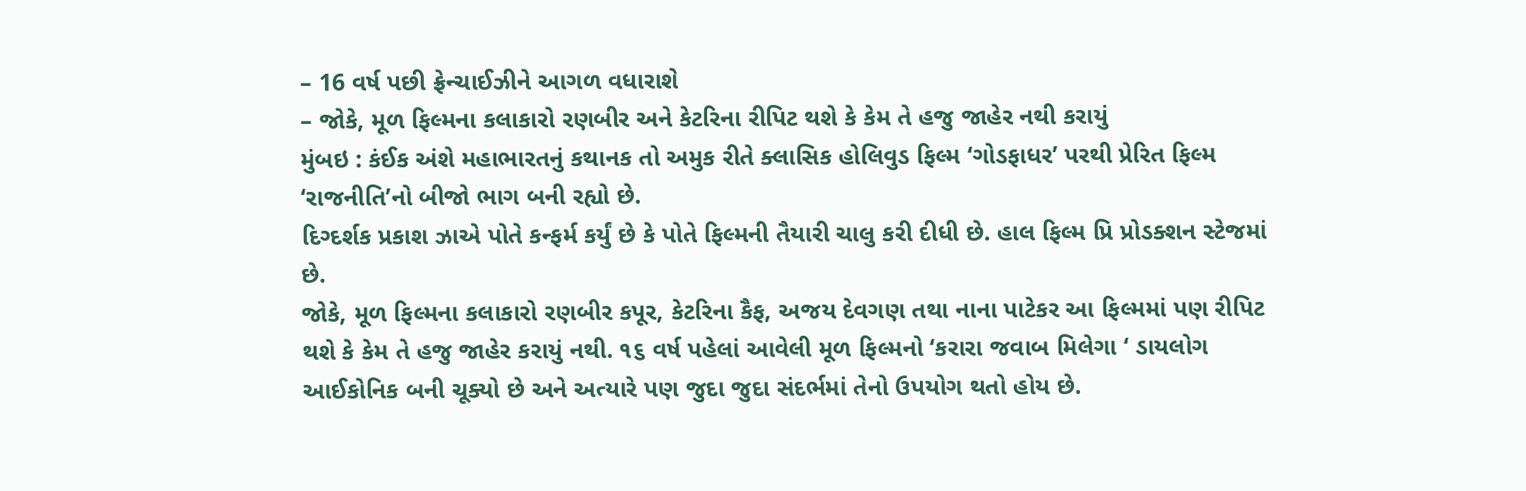– 16 વર્ષ પછી ફ્રેન્ચાઈઝીને આગળ વધારાશે
– જોકે, મૂળ ફિલ્મના કલાકારો રણબીર અને કેટરિના રીપિટ થશે કે કેમ તે હજુ જાહેર નથી કરાયું
મુંબઇ : કંઈક અંશે મહાભારતનું કથાનક તો અમુક રીતે ક્લાસિક હોલિવુડ ફિલ્મ ‘ગોડફાધર’ પરથી પ્રેરિત ફિલ્મ ‘રાજનીતિ’નો બીજો ભાગ બની રહ્યો છે.
દિગ્દર્શક પ્રકાશ ઝાએ પોતે કન્ફર્મ કર્યું છે કે પોતે ફિલ્મની તૈયારી ચાલુ કરી દીધી છે. હાલ ફિલ્મ પ્રિ પ્રોડક્શન સ્ટેજમાં છે.
જોકે, મૂળ ફિલ્મના કલાકારો રણબીર કપૂર, કેટરિના કૈફ, અજય દેવગણ તથા નાના પાટેકર આ ફિલ્મમાં પણ રીપિટ થશે કે કેમ તે હજુ જાહેર કરાયું નથી. ૧૬ વર્ષ પહેલાં આવેલી મૂળ ફિલ્મનો ‘કરારા જવાબ મિલેગા ‘ ડાયલોગ આઈકોનિક બની ચૂક્યો છે અને અત્યારે પણ જુદા જુદા સંદર્ભમાં તેનો ઉપયોગ થતો હોય છે.